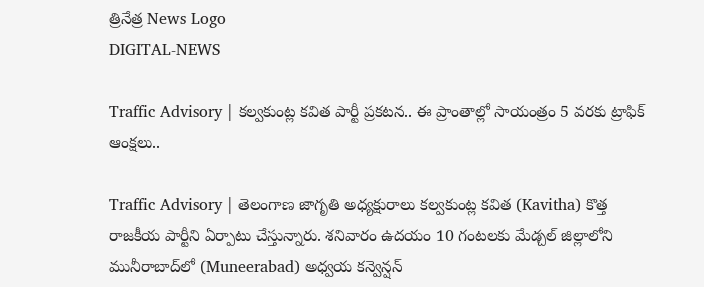త్రినేత్ర News Logo
DIGITAL-NEWS

Traffic Advisory | క‌ల్వ‌కుంట్ల క‌విత పార్టీ ప్ర‌క‌ట‌న‌.. ఈ ప్రాంతాల్లో సాయంత్రం 5 వరకు ట్రాఫిక్ ఆంక్ష‌లు..

Traffic Advisory | తెలంగాణ జాగృతి అధ్య‌క్షురాలు క‌ల్వ‌కుంట్ల క‌విత (Kavitha) కొత్త రాజకీయ పార్టీని ఏర్పాటు చేస్తున్నారు. శ‌నివారం ఉద‌యం 10 గంట‌ల‌కు మేడ్చల్‌ జిల్లాలోని మునీరాబాద్‌లో (Muneerabad) అధ్వయ కన్వెన్షన్‌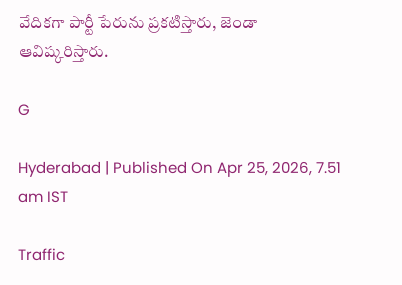వేదికగా పార్టీ పేరును ప్రకటిస్తారు, జెండా ఆవిష్కరిస్తారు.

G

Hyderabad | Published On Apr 25, 2026, 7.51 am IST

Traffic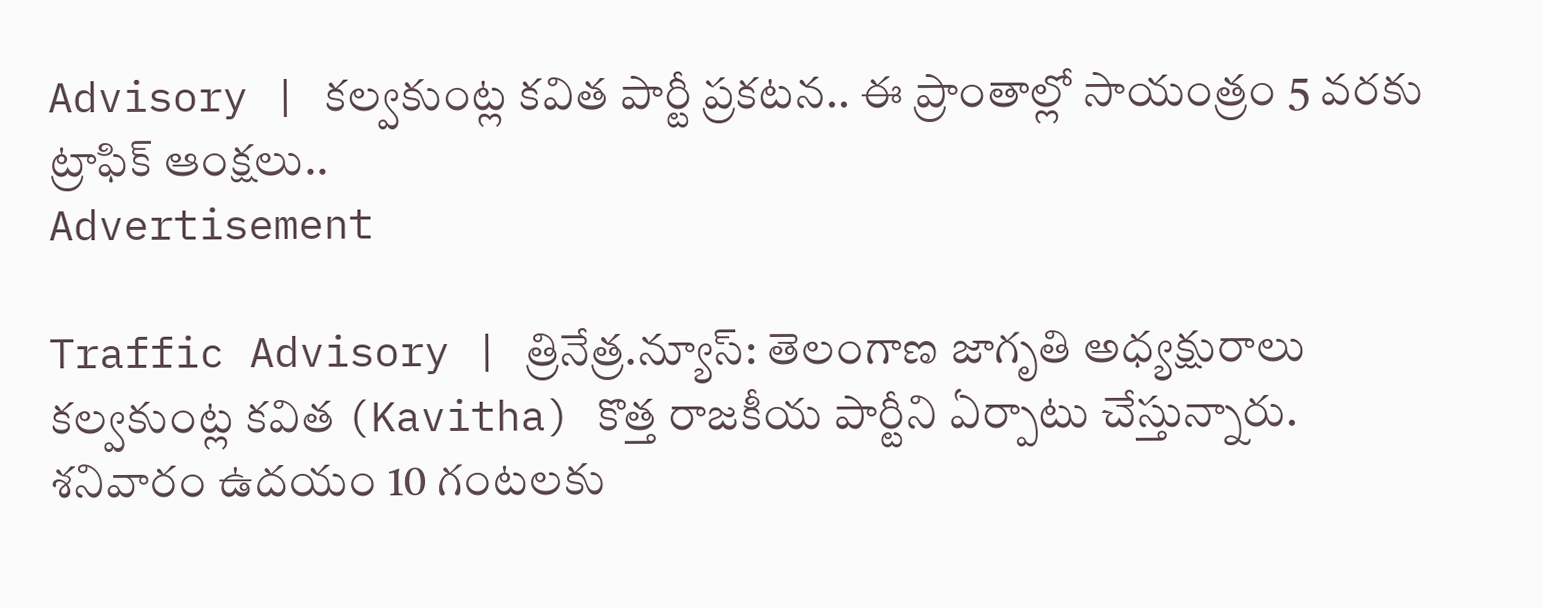Advisory | క‌ల్వ‌కుంట్ల క‌విత పార్టీ ప్ర‌క‌ట‌న‌.. ఈ ప్రాంతాల్లో సాయంత్రం 5 వరకు ట్రాఫిక్ ఆంక్ష‌లు..
Advertisement

Traffic Advisory | త్రినేత్ర‌.న్యూస్‌: తెలంగాణ జాగృతి అధ్య‌క్షురాలు క‌ల్వ‌కుంట్ల క‌విత (Kavitha) కొత్త రాజకీయ పార్టీని ఏర్పాటు చేస్తున్నారు. శ‌నివారం ఉద‌యం 10 గంట‌ల‌కు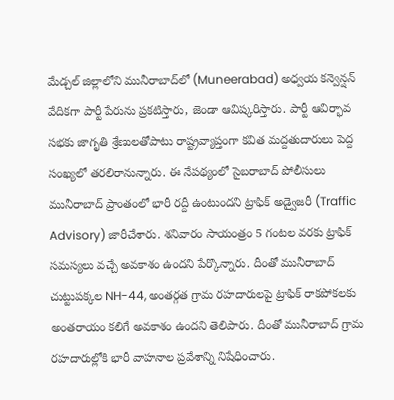మేడ్చల్‌ జిల్లాలోని మునీరాబాద్‌లో (Muneerabad) అధ్వయ కన్వెన్షన్‌ వేదికగా పార్టీ పేరును ప్రకటిస్తారు, జెండా ఆవిష్కరిస్తారు. పార్టీ ఆవిర్భావ సభకు జాగృతి శ్రేణులతోపాటు రాష్ట్రవ్యాప్తంగా కవిత మద్దతుదారులు పెద్ద‌ సంఖ్యలో త‌ర‌లిరానున్నారు. ఈ నేప‌థ్యంలో సైబ‌రాబాద్ పోలీసులు మునీరాబాద్ ప్రాంతంలో భారీ ర‌ద్దీ ఉంటుంద‌ని ట్రాఫిక్ అడ్వైజ‌రీ (Traffic Advisory) జారీచేశారు. శ‌నివారం సాయంత్రం 5 గంటల వరకు ట్రాఫిక్ సమస్యలు వచ్చే అవకాశం ఉందని పేర్కొన్నారు. దీంతో మునీరాబాద్ చుట్టుపక్కల NH-44, అంతర్గత గ్రామ రహదారులపై ట్రాఫిక్ రాకపోకలకు అంతరాయం కలిగే అవకాశం ఉందని తెలిపారు. దీంతో మునీరాబాద్ గ్రామ రహదారుల్లోకి భారీ వాహనాల ప్రవేశాన్ని నిషేధించారు.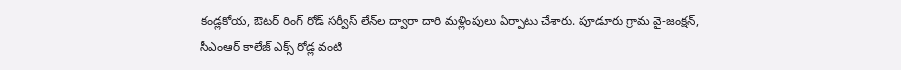కండ్లకోయ, ఔటర్ రింగ్ రోడ్ సర్వీస్ లేన్‌ల ద్వారా దారి మళ్లింపులు ఏర్పాటు చేశారు. పూడూరు గ్రామ వై-జంక్షన్, సీఎంఆర్ కాలేజ్ ఎక్స్ రోడ్ల వంటి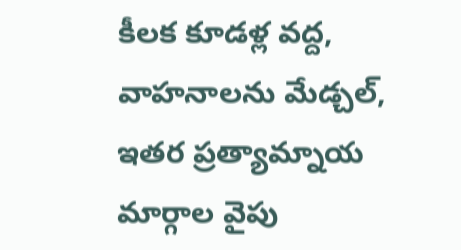కీలక కూడళ్ల వద్ద, వాహనాలను మేడ్చల్, ఇతర ప్రత్యామ్నాయ మార్గాల వైపు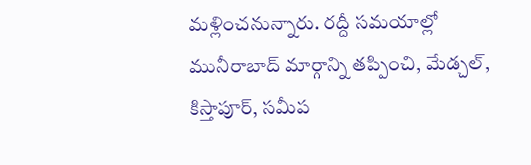మళ్లించ‌నున్నారు. రద్దీ సమయాల్లో మునీరాబాద్ మార్గాన్ని తప్పించి, మేడ్చల్, కిస్తాపూర్, సమీప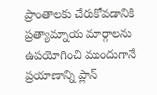ప్రాంతాలకు చేరుకోవడానికి ప్రత్యామ్నాయ మార్గాలను ఉపయోగించి ముందుగానే ప్రయాణాన్ని ప్లాన్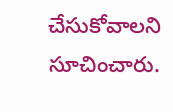చేసుకోవాలని సూచించారు.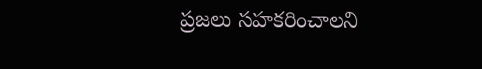ప్రజలు సహకరించాలని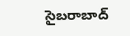సైబరాబాద్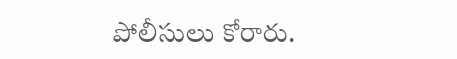పోలీసులు కోరారు.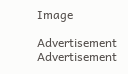Image

Advertisement
Advertisement